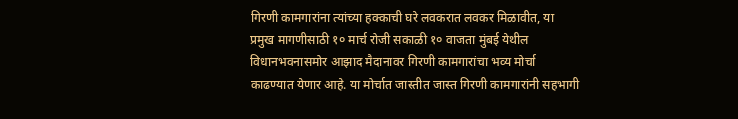गिरणी कामगारांना त्यांच्या हक्काची घरे लवकरात लवकर मिळावीत, या प्रमुख मागणीसाठी १० मार्च रोजी सकाळी १० वाजता मुंबई येथील विधानभवनासमोर आझाद मैदानावर गिरणी कामगारांचा भव्य मोर्चा काढण्यात येणार आहे. या मोर्चात जास्तीत जास्त गिरणी कामगारांनी सहभागी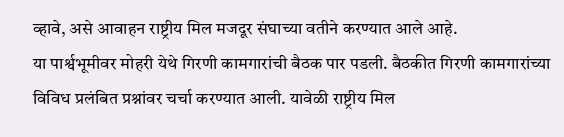व्हावे, असे आवाहन राष्ट्रीय मिल मजदूर संघाच्या वतीने करण्यात आले आहे.
या पार्श्वभूमीवर मोहरी येथे गिरणी कामगारांची बैठक पार पडली. बैठकीत गिरणी कामगारांच्या विविध प्रलंबित प्रश्नांवर चर्चा करण्यात आली. यावेळी राष्ट्रीय मिल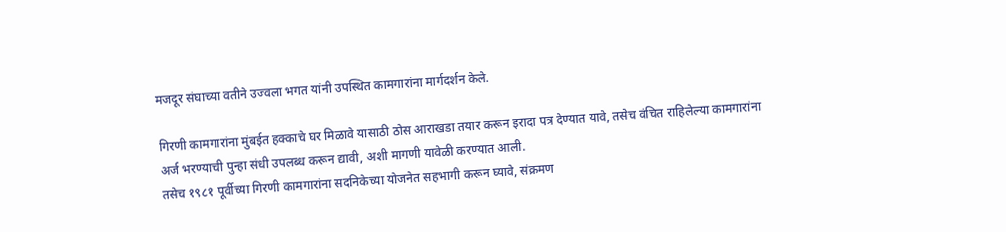मजदूर संघाच्या वतीने उज्वला भगत यांनी उपस्थित कामगारांना मार्गदर्शन केले.

गिरणी कामगारांना मुंबईत हक्काचे घर मिळावे यासाठी ठोस आराखडा तयार करून इरादा पत्र देण्यात यावे, तसेच वंचित राहिलेल्या कामगारांना अर्ज भरण्याची पुन्हा संधी उपलब्ध करून द्यावी, अशी मागणी यावेळी करण्यात आली.
तसेच १९८१ पूर्वीच्या गिरणी कामगारांना सदनिकेच्या योजनेत सहभागी करून घ्यावे, संक्रमण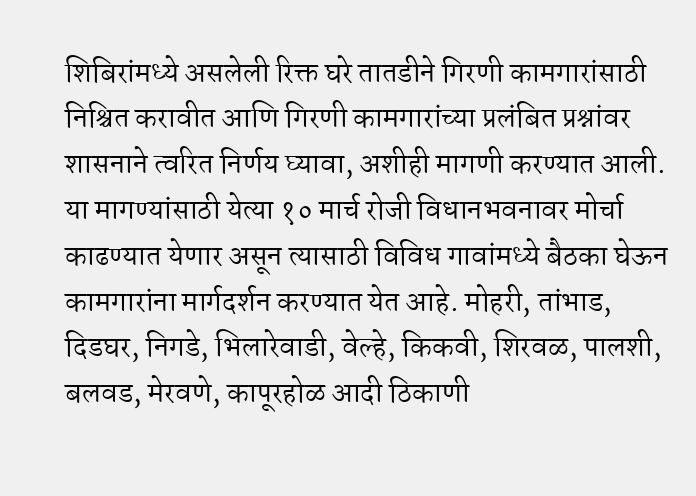शिबिरांमध्ये असलेली रिक्त घरे तातडीने गिरणी कामगारांसाठी निश्चित करावीत आणि गिरणी कामगारांच्या प्रलंबित प्रश्नांवर शासनाने त्वरित निर्णय घ्यावा, अशीही मागणी करण्यात आली.
या मागण्यांसाठी येत्या १० मार्च रोजी विधानभवनावर मोर्चा काढण्यात येणार असून त्यासाठी विविध गावांमध्ये बैठका घेऊन कामगारांना मार्गदर्शन करण्यात येत आहे. मोहरी, तांभाड, दिडघर, निगडे, भिलारेवाडी, वेल्हे, किकवी, शिरवळ, पालशी, बलवड, मेरवणे, कापूरहोळ आदी ठिकाणी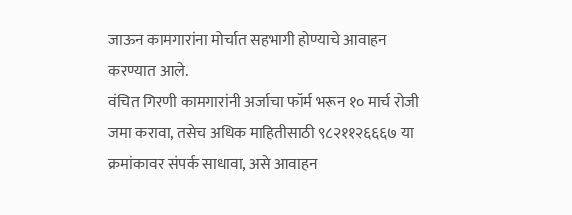जाऊन कामगारांना मोर्चात सहभागी होण्याचे आवाहन करण्यात आले.
वंचित गिरणी कामगारांनी अर्जाचा फॉर्म भरून १० मार्च रोजी जमा करावा, तसेच अधिक माहितीसाठी ९८२११२६६६७ या क्रमांकावर संपर्क साधावा, असे आवाहन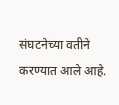संघटनेच्या वतीने करण्यात आले आहे.